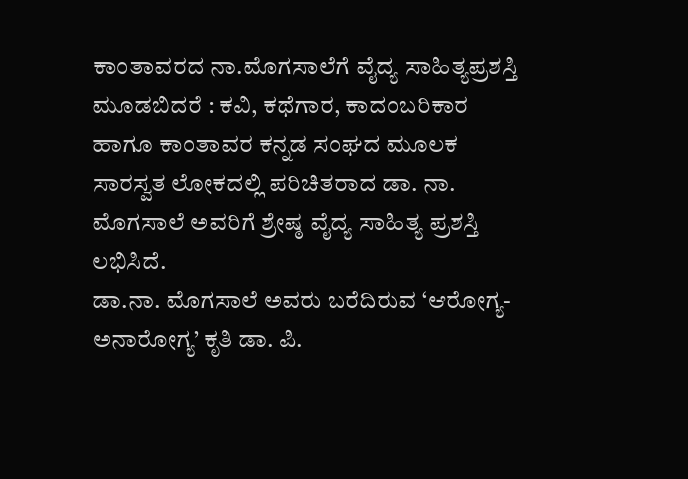ಕಾಂತಾವರದ ನಾ.ಮೊಗಸಾಲೆಗೆ ವೈದ್ಯ ಸಾಹಿತ್ಯಪ್ರಶಸ್ತಿ
ಮೂಡಬಿದರೆ : ಕವಿ, ಕಥೆಗಾರ, ಕಾದಂಬರಿಕಾರ ಹಾಗೂ ಕಾಂತಾವರ ಕನ್ನಡ ಸಂಘದ ಮೂಲಕ ಸಾರಸ್ವತ ಲೋಕದಲ್ಲಿ ಪರಿಚಿತರಾದ ಡಾ. ನಾ. ಮೊಗಸಾಲೆ ಅವರಿಗೆ ಶ್ರೇಷ್ಠ ವೈದ್ಯ ಸಾಹಿತ್ಯ ಪ್ರಶಸ್ತಿ ಲಭಿಸಿದೆ.
ಡಾ.ನಾ. ಮೊಗಸಾಲೆ ಅವರು ಬರೆದಿರುವ ‘ಆರೋಗ್ಯ- ಅನಾರೋಗ್ಯ’ ಕೃತಿ ಡಾ. ಪಿ.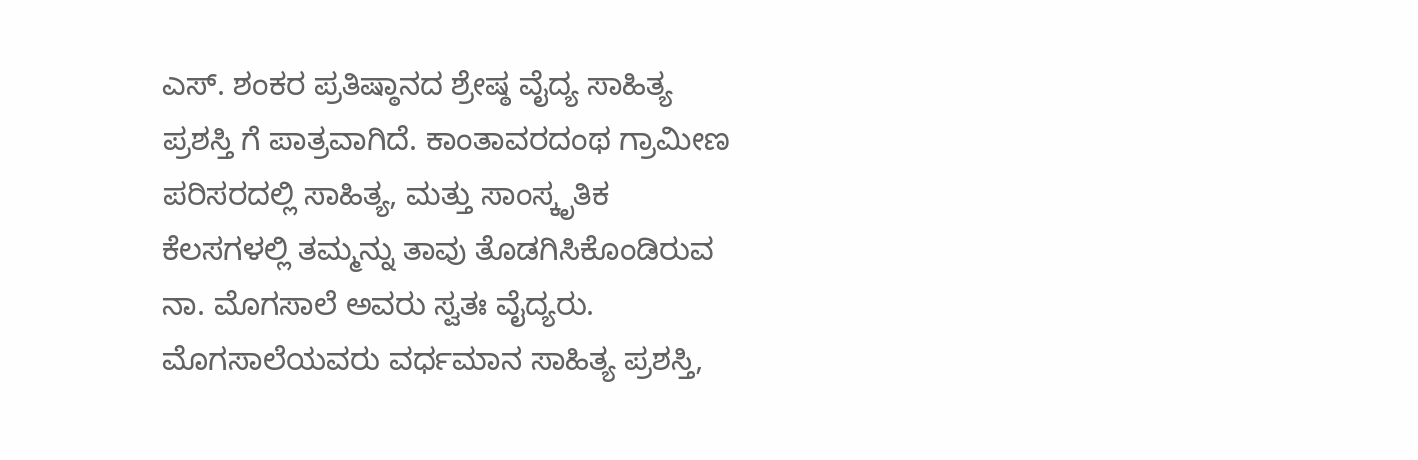ಎಸ್. ಶಂಕರ ಪ್ರತಿಷ್ಠಾನದ ಶ್ರೇಷ್ಠ ವೈದ್ಯ ಸಾಹಿತ್ಯ ಪ್ರಶಸ್ತಿ ಗೆ ಪಾತ್ರವಾಗಿದೆ. ಕಾಂತಾವರದಂಥ ಗ್ರಾಮೀಣ ಪರಿಸರದಲ್ಲಿ ಸಾಹಿತ್ಯ, ಮತ್ತು ಸಾಂಸ್ಕೃತಿಕ ಕೆಲಸಗಳಲ್ಲಿ ತಮ್ಮನ್ನು ತಾವು ತೊಡಗಿಸಿಕೊಂಡಿರುವ ನಾ. ಮೊಗಸಾಲೆ ಅವರು ಸ್ವತಃ ವೈದ್ಯರು. ಮೊಗಸಾಲೆಯವರು ವರ್ಧಮಾನ ಸಾಹಿತ್ಯ ಪ್ರಶಸ್ತಿ,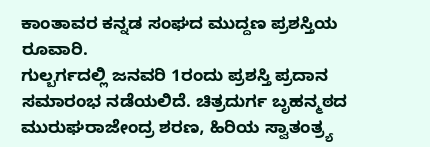ಕಾಂತಾವರ ಕನ್ನಡ ಸಂಘದ ಮುದ್ದಣ ಪ್ರಶಸ್ತಿಯ ರೂವಾರಿ.
ಗುಲ್ಬರ್ಗದಲ್ಲಿ ಜನವರಿ 1ರಂದು ಪ್ರಶಸ್ತಿ ಪ್ರದಾನ ಸಮಾರಂಭ ನಡೆಯಲಿದೆ. ಚಿತ್ರದುರ್ಗ ಬೃಹನ್ಮಠದ ಮುರುಘರಾಜೇಂದ್ರ ಶರಣ, ಹಿರಿಯ ಸ್ವಾತಂತ್ರ್ಯ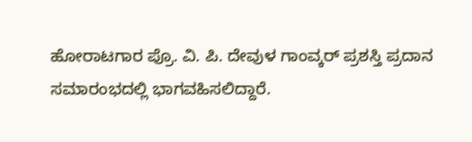ಹೋರಾಟಗಾರ ಪ್ರೊ. ವಿ. ಪಿ. ದೇವುಳ ಗಾಂವ್ಕರ್ ಪ್ರಶಸ್ತಿ ಪ್ರದಾನ ಸಮಾರಂಭದಲ್ಲಿ ಭಾಗವಹಿಸಲಿದ್ದಾರೆ.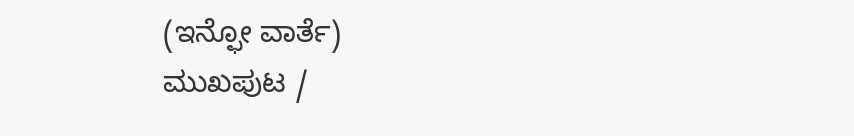(ಇನ್ಫೋ ವಾರ್ತೆ)
ಮುಖಪುಟ /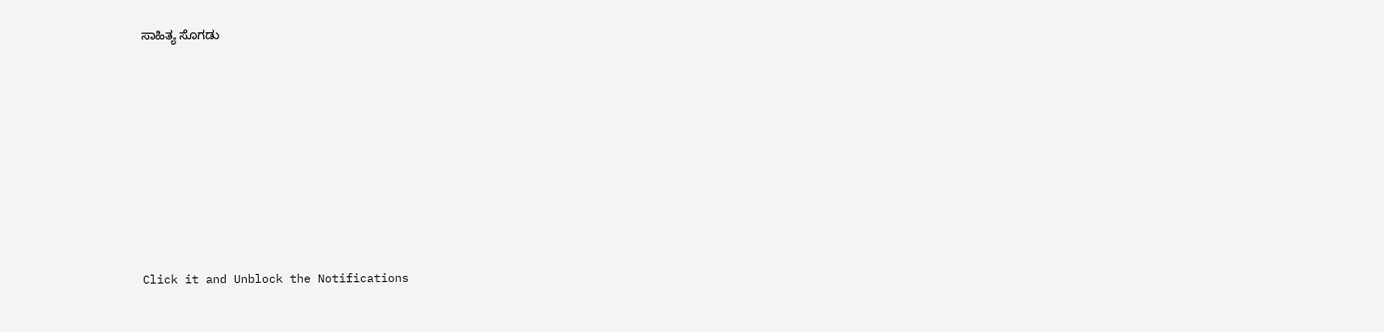ಸಾಹಿತ್ಯ ಸೊಗಡು











Click it and Unblock the Notifications